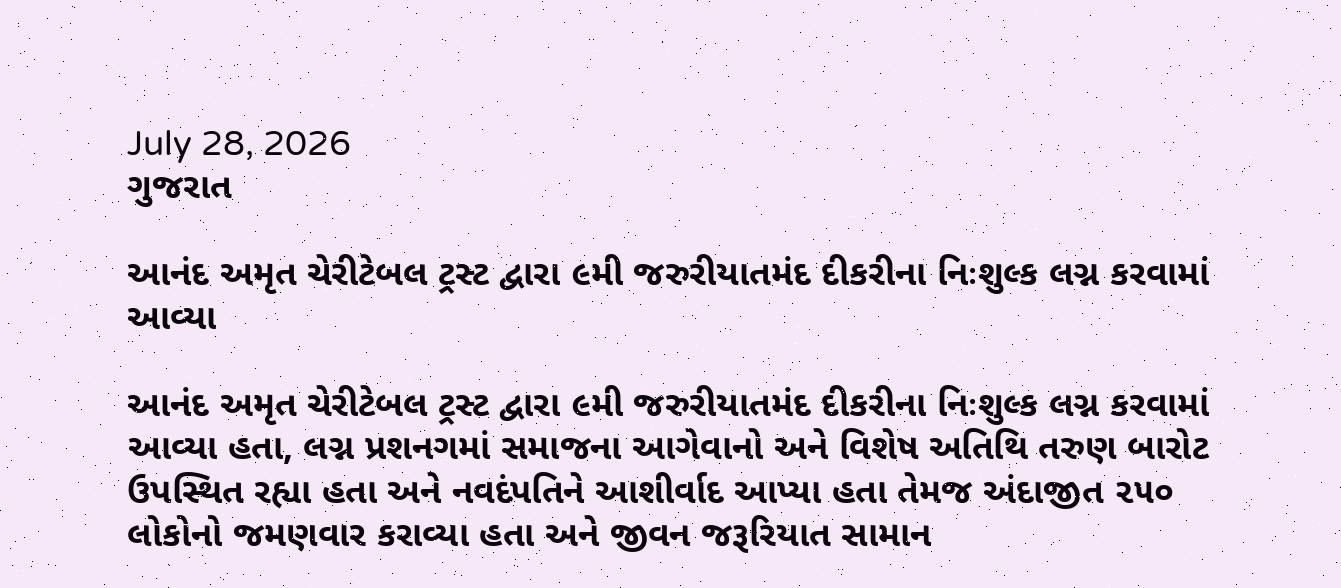July 28, 2026
ગુજરાત

આનંદ અમૃત ચેરીટેબલ ટ્રસ્ટ દ્વારા ૯મી જરુરીયાતમંદ દીકરીના નિઃશુલ્ક લગ્ન કરવામાં આવ્યા

આનંદ અમૃત ચેરીટેબલ ટ્રસ્ટ દ્વારા ૯મી જરુરીયાતમંદ દીકરીના નિઃશુલ્ક લગ્ન કરવામાં આવ્યા હતા, લગ્ન પ્રશનગમાં સમાજના આગેવાનો અને વિશેષ અતિથિ તરુણ બારોટ ઉપસ્થિત રહ્યા હતા અને નવદંપતિને આશીર્વાદ આપ્યા હતા તેમજ અંદાજીત ૨૫૦ લોકોનો જમણવાર કરાવ્યા હતા અને જીવન જરૂરિયાત સામાન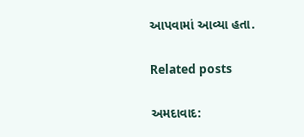આપવામાં આવ્યા હતા.

Related posts

અમદાવાદ: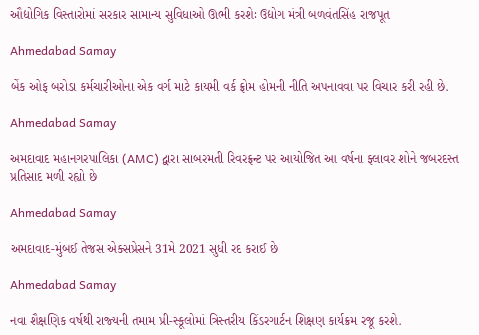ઔદ્યોગિક વિસ્તારોમાં સરકાર સામાન્ય સુવિધાઓ ઊભી કરશેઃ ઉદ્યોગ મંત્રી બળવંતસિંહ રાજપૂત

Ahmedabad Samay

બેંક ઓફ બરોડા કર્મચારીઓના એક વર્ગ માટે કાયમી વર્ક ફ્રોમ હોમની નીતિ અપનાવવા પર વિચાર કરી રહી છે.

Ahmedabad Samay

અમદાવાદ મહાનગરપાલિકા (AMC) દ્વારા સાબરમતી રિવરફ્રન્ટ પર આયોજિત આ વર્ષના ફ્લાવર શોને જબરદસ્ત પ્રતિસાદ મળી રહ્યો છે

Ahmedabad Samay

અમદાવાદ-મુંબઈ તેજસ એક્સપ્રેસને 31મે 2021 સુધી રદ કરાઈ છે

Ahmedabad Samay

નવા શૈક્ષણિક વર્ષથી રાજ્‍યની તમામ પ્રી-સ્‍કૂલોમાં ત્રિસ્‍તરીય કિંડરગાર્ટન શિક્ષણ કાર્યક્રમ રજૂ કરશે.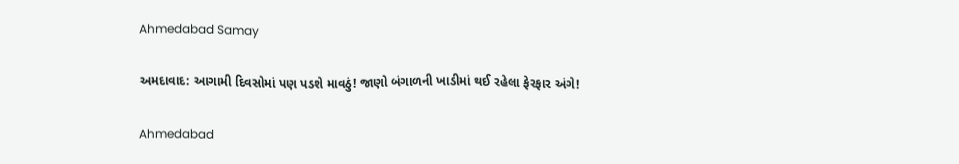Ahmedabad Samay

અમદાવાદ: આગામી દિવસોમાં પણ પડશે માવઠું! જાણો બંગાળની ખાડીમાં થઈ રહેલા ફેરફાર અંગે!

Ahmedabad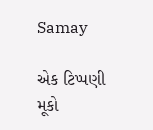Samay

એક ટિપ્પણી મૂકો